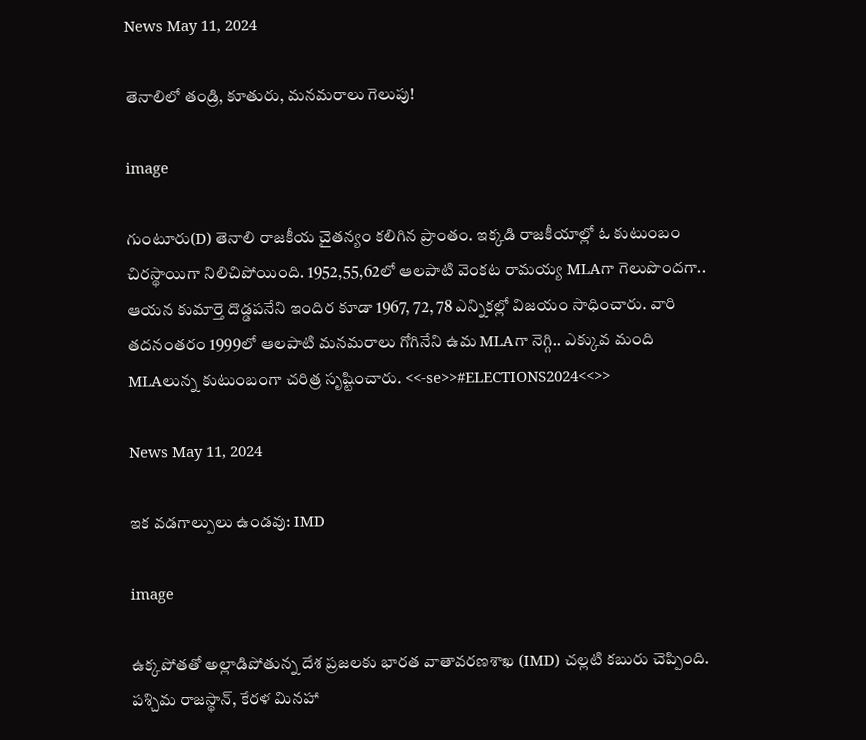News May 11, 2024

తెనాలిలో తండ్రి, కూతురు, మనమరాలు గెలుపు!

image

గుంటూరు(D) తెనాలి రాజకీయ చైతన్యం కలిగిన ప్రాంతం. ఇక్కడి రాజకీయాల్లో ఓ కుటుంబం చిరస్థాయిగా నిలిచిపోయింది. 1952,55,62లో ఆలపాటి వెంకట రామయ్య MLAగా గెలుపొందగా.. ఆయన కుమార్తె దొడ్డపనేని ఇందిర కూడా 1967, 72, 78 ఎన్నికల్లో విజయం సాధించారు. వారి తదనంతరం 1999లో ఆలపాటి మనమరాలు గోగినేని ఉమ MLAగా నెగ్గి.. ఎక్కువ మంది MLAలున్న కుటుంబంగా చరిత్ర సృష్టించారు. <<-se>>#ELECTIONS2024<<>>

News May 11, 2024

ఇక వడగాల్పులు ఉండవు: IMD

image

ఉక్కపోతతో అల్లాడిపోతున్న దేశ ప్రజలకు భారత వాతావరణశాఖ (IMD) చల్లటి కబురు చెప్పింది. పశ్చిమ రాజస్థాన్, కేరళ మినహా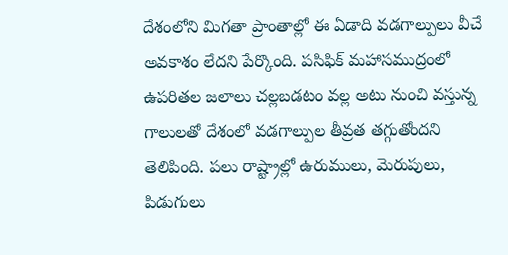దేశంలోని మిగతా ప్రాంతాల్లో ఈ ఏడాది వడగాల్పులు వీచే అవకాశం లేదని పేర్కొంది. పసిఫిక్ మహాసముద్రంలో ఉపరితల జలాలు చల్లబడటం వల్ల అటు నుంచి వస్తున్న గాలులతో దేశంలో వడగాల్పుల తీవ్రత తగ్గుతోందని తెలిపింది. పలు రాష్ట్రాల్లో ఉరుములు, మెరుపులు, పిడుగులు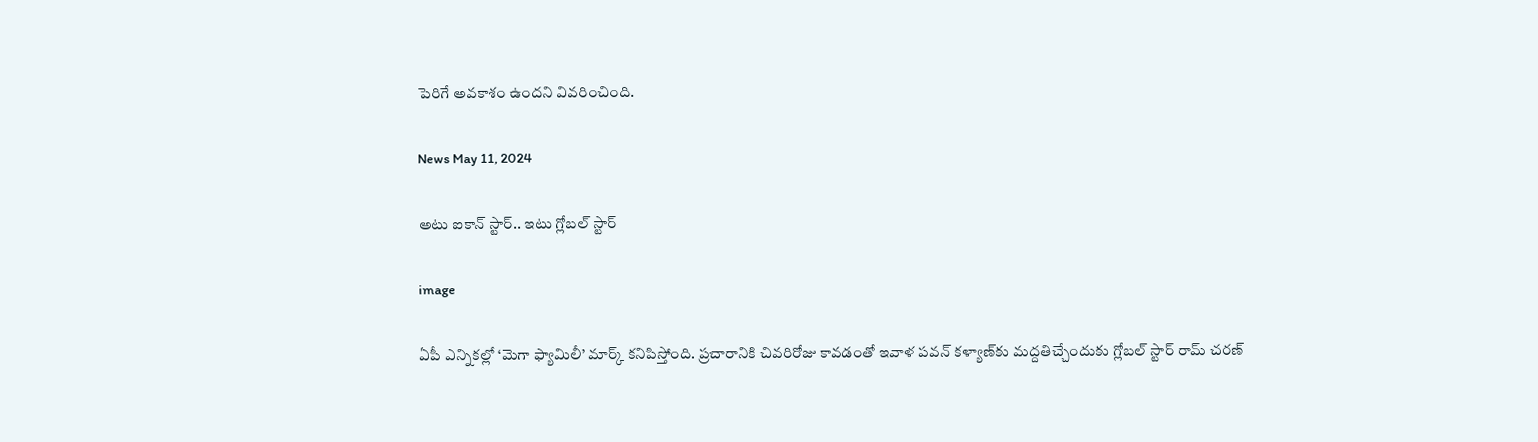పెరిగే అవకాశం ఉందని వివరించింది.

News May 11, 2024

అటు ఐకాన్ స్టార్.. ఇటు గ్లోబల్ స్టార్

image

ఏపీ ఎన్నికల్లో ‘మెగా ఫ్యామిలీ’ మార్క్ కనిపిస్తోంది. ప్రచారానికి చివరిరోజు కావడంతో ఇవాళ పవన్ కళ్యాణ్‌కు మద్దతిచ్చేందుకు గ్లోబల్ స్టార్ రామ్ చరణ్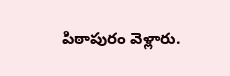పిఠాపురం వెళ్లారు.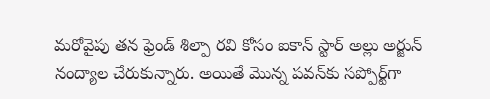మరోవైపు తన ఫ్రెండ్ శిల్పా రవి కోసం ఐకాన్ స్టార్ అల్లు అర్జున్ నంద్యాల చేరుకున్నారు. అయితే మొన్న పవన్‌కు సప్పోర్ట్‌గా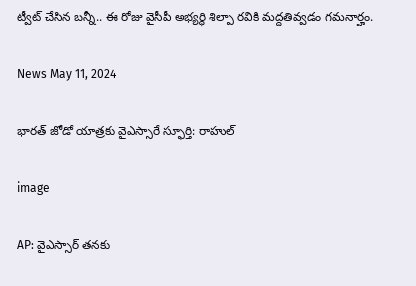ట్వీట్ చేసిన బన్నీ.. ఈ రోజు వైసీపీ అభ్యర్థి శిల్పా రవికి మద్దతివ్వడం గమనార్హం.

News May 11, 2024

భారత్ జోడో యాత్రకు వైఎస్సారే స్ఫూర్తి: రాహుల్

image

AP: వైఎస్సార్ తనకు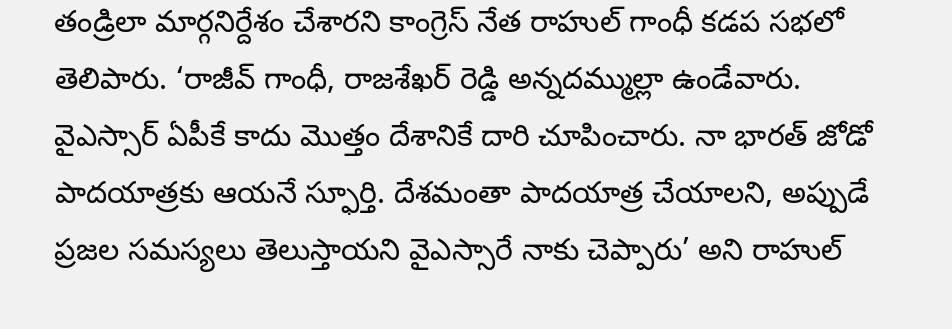తండ్రిలా మార్గనిర్దేశం చేశారని కాంగ్రెస్ నేత రాహుల్ గాంధీ కడప సభలో తెలిపారు. ‘రాజీవ్ గాంధీ, రాజశేఖర్ రెడ్డి అన్నదమ్ముల్లా ఉండేవారు. వైఎస్సార్ ఏపీకే కాదు మొత్తం దేశానికే దారి చూపించారు. నా భారత్ జోడో పాదయాత్రకు ఆయనే స్ఫూర్తి. దేశమంతా పాదయాత్ర చేయాలని, అప్పుడే ప్రజల సమస్యలు తెలుస్తాయని వైఎస్సారే నాకు చెప్పారు’ అని రాహుల్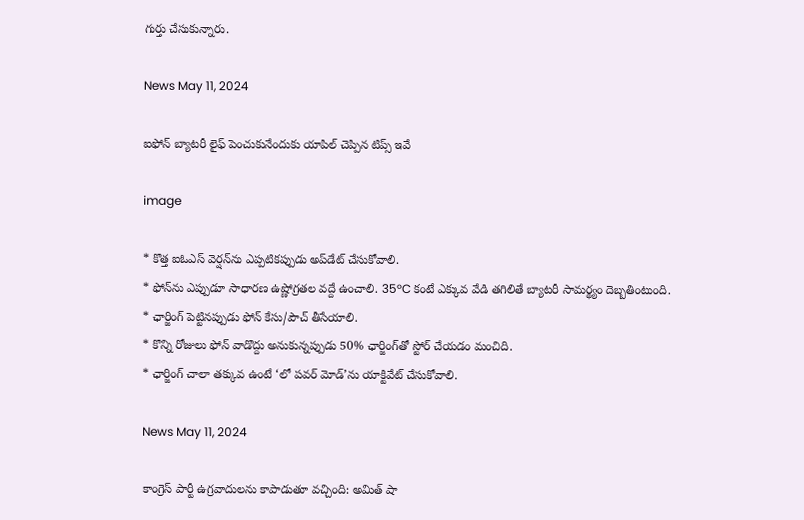గుర్తు చేసుకున్నారు.

News May 11, 2024

ఐఫోన్ బ్యాటరీ లైఫ్ పెంచుకునేందుకు యాపిల్ చెప్పిన టిప్స్ ఇవే

image

* కొత్త ఐఓఎస్ వెర్షన్‌ను ఎప్పటికప్పుడు అప్‌డేట్ చేసుకోవాలి.
* ఫోన్‌ను ఎప్పుడూ సాధారణ ఉష్ణోగ్రతల వద్దే ఉంచాలి. 35°C కంటే ఎక్కువ వేడి తగిలితే బ్యాటరీ సామర్థ్యం దెబ్బతింటుంది.
* ఛార్జింగ్ పెట్టినప్పుడు ఫోన్ కేసు/పౌచ్ తీసేయాలి.
* కొన్ని రోజులు ఫోన్ వాడొద్దు అనుకున్నప్పుడు 50% ఛార్జింగ్‌తో స్టోర్ చేయడం మంచిది.
* ఛార్జింగ్ చాలా తక్కువ ఉంటే ‘లో పవర్ మోడ్‌’ను యాక్టివేట్ చేసుకోవాలి.

News May 11, 2024

కాంగ్రెస్ పార్టీ ఉగ్రవాదులను కాపాడుతూ వచ్చింది: అమిత్ షా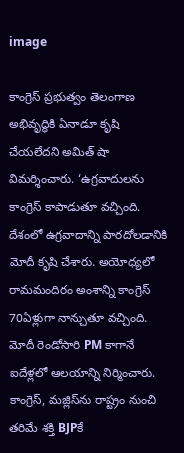image

కాంగ్రెస్ ప్రభుత్వం తెలంగాణ అభివృద్ధికి ఏనాడూ కృషి చేయలేదని అమిత్ షా విమర్శించారు. ‘ఉగ్రవాదులను కాంగ్రెస్ కాపాడుతూ వచ్చింది. దేశంలో ఉగ్రవాదాన్ని పారదోలడానికి మోదీ కృషి చేశారు. అయోధ్యలో రామమందిరం అంశాన్ని కాంగ్రెస్ 70ఏళ్లుగా నాన్చుతూ వచ్చింది. మోదీ రెండోసారి PM కాగానే ఐదేళ్లలో ఆలయాన్ని నిర్మించారు. కాంగ్రెస్, మజ్లిస్‌ను రాష్ట్రం నుంచి తరిమే శక్తి BJPకే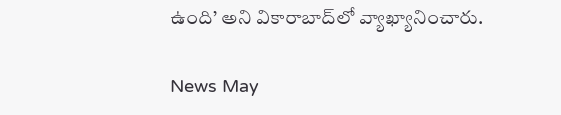ఉంది’ అని వికారాబాద్‌లో వ్యాఖ్యానించారు.

News May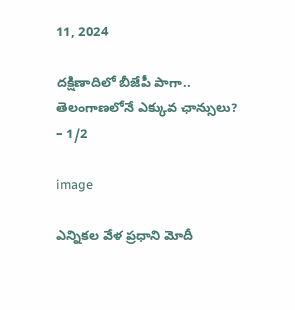11, 2024

దక్షిణాదిలో బీజేపీ పాగా.. తెలంగాణలోనే ఎక్కువ ఛాన్సులు? – 1/2

image

ఎన్నికల వేళ ప్రధాని మోదీ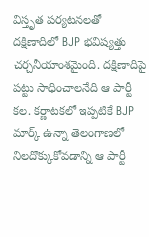విస్తృత పర్యటనలతో దక్షిణాదిలో BJP భవిష్యత్తు చర్చనీయాంశమైంది. దక్షిణాదిపై పట్టు సాధించాలనేది ఆ పార్టీ కల. కర్ణాటకలో ఇప్పటికే BJP మార్క్ ఉన్నా తెలంగాణలో నిలదొక్కుకోవడాన్ని ఆ పార్టీ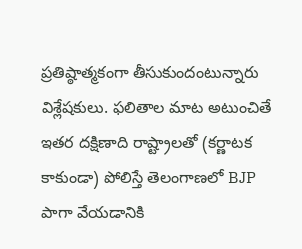ప్రతిష్ఠాత్మకంగా తీసుకుందంటున్నారు విశ్లేషకులు. ఫలితాల మాట అటుంచితే ఇతర దక్షిణాది రాష్ట్రాలతో (కర్ణాటక కాకుండా) పోలిస్తే తెలంగాణలో BJP పాగా వేయడానికి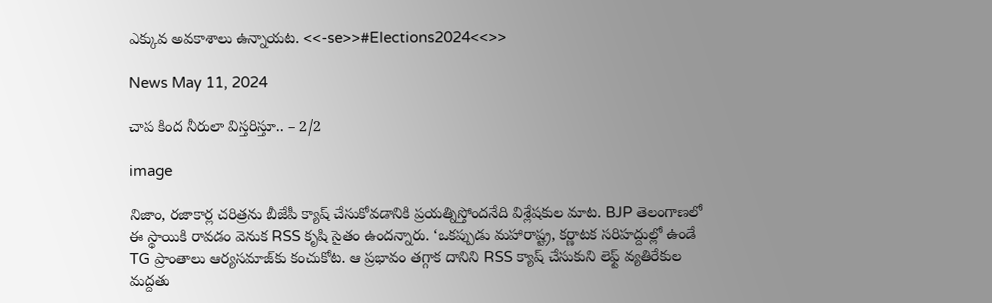ఎక్కువ అవకాశాలు ఉన్నాయట. <<-se>>#Elections2024<<>>

News May 11, 2024

చాప కింద నీరులా విస్తరిస్తూ.. – 2/2

image

నిజాం, రజాకార్ల చరిత్రను బీజేపీ క్యాష్ చేసుకోవడానికి ప్రయత్నిస్తోందనేది విశ్లేషకుల మాట. BJP తెలంగాణలో ఈ స్థాయికి రావడం వెనుక RSS కృషి సైతం ఉందన్నారు. ‘ఒకప్పుడు మహారాష్ట్ర, కర్ణాటక సరిహద్దుల్లో ఉండే TG ప్రాంతాలు ఆర్యసమాజ్‌కు కంచుకోట. ఆ ప్రభావం తగ్గాక దానిని RSS క్యాష్ చేసుకుని లెఫ్ట్ వ్యతిరేకుల మద్దతు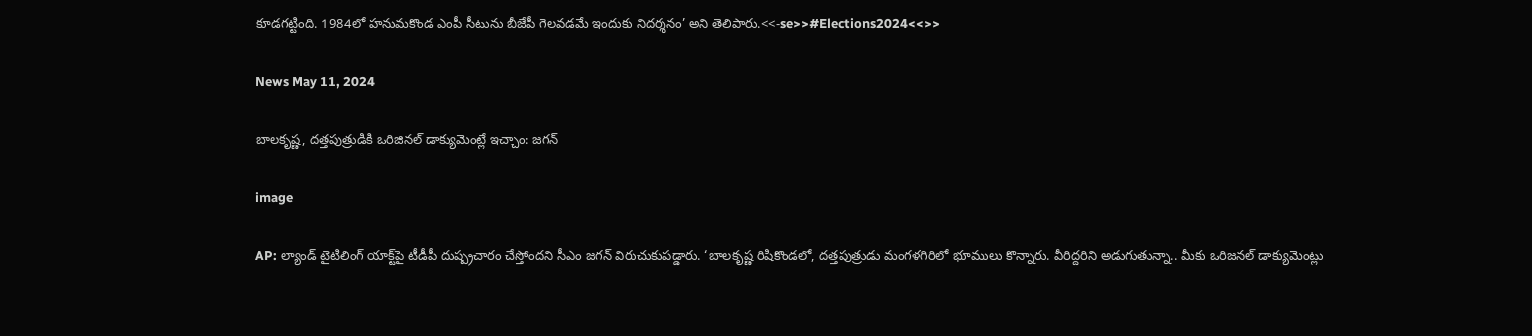కూడగట్టింది. 1984లో హనుమకొండ ఎంపీ సీటును బీజేపీ గెలవడమే ఇందుకు నిదర్శనం’ అని తెలిపారు.<<-se>>#Elections2024<<>>

News May 11, 2024

బాలకృష్ణ, దత్తపుత్రుడికి ఒరిజినల్ డాక్యుమెంట్లే ఇచ్చాం: జగన్

image

AP: ల్యాండ్ టైటిలింగ్ యాక్ట్‌పై టీడీపీ దుష్ప్రచారం చేస్తోందని సీఎం జగన్ విరుచుకుపడ్డారు. ‘బాలకృష్ణ రిషికొండలో, దత్తపుత్రుడు మంగళగిరిలో భూములు కొన్నారు. వీరిద్దరిని అడుగుతున్నా.. మీకు ఒరిజనల్ డాక్యుమెంట్లు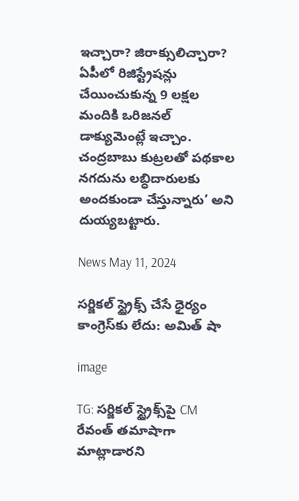ఇచ్చారా? జిరాక్సులిచ్చారా? ఏపీలో రిజిస్ట్రేషన్లు చేయించుకున్న 9 లక్షల మందికి ఒరిజనల్ డాక్యుమెంట్లే ఇచ్చాం. చంద్రబాబు కుట్రలతో పథకాల నగదును లబ్ధిదారులకు అందకుండా చేస్తున్నారు’ అని దుయ్యబట్టారు.

News May 11, 2024

సర్జికల్ స్ట్రైక్స్ చేసే ధైర్యం కాంగ్రెస్‌కు లేదు: అమిత్ షా

image

TG: సర్జికల్ స్ట్రైక్స్‌పై CM రేవంత్ తమాషాగా మాట్లాడారని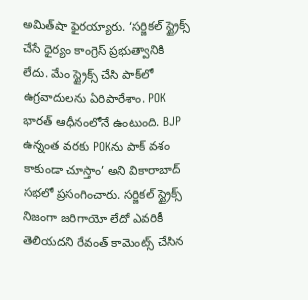అమిత్‌షా ఫైరయ్యారు. ‘సర్జికల్ స్ట్రైక్స్ చేసే ధైర్యం కాంగ్రెస్ ప్రభుత్వానికి లేదు. మేం స్ట్రైక్స్‌ చేసి పాక్‌లో ఉగ్రవాదులను ఏరిపారేశాం. POK భారత్ ఆధీనంలోనే ఉంటుంది. BJP ఉన్నంత వరకు POKను పాక్ వశం కాకుండా చూస్తాం’ అని వికారాబాద్ సభలో ప్రసంగించారు. సర్జికల్ స్ట్రైక్స్ నిజంగా జరిగాయో లేదో ఎవరికీ తెలియదని రేవంత్ కామెంట్స్ చేసిన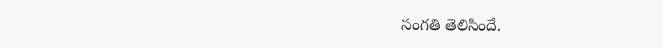సంగతి తెలిసిందే.